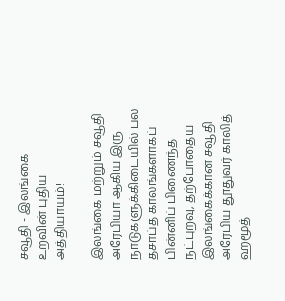சவூதி - இலங்கை உறவின் புதிய அத்தியாயம்!

இலங்கை மற்றும் சவூதி அரேபியா ஆகிய இரு நாடுகளுக்கிடையில் பல தசாப்த காலங்களாகப் பின்னிப் பிணைந்த நட்புறவு, தற்போதைய இலங்கைக்கான சவூதி அரேபிய தூதுவர் காலித் ஹமூத்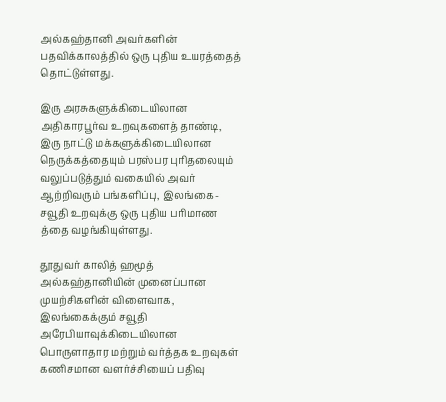அல்கஹ்தானி அவர்களின் பதவிக்காலத்தில் ஒரு புதிய உயரத்தைத் தொட்டுள்ளது.

இரு அரசுகளுக்கிடையிலான அதிகாரபூர்வ உறவுகளைத் தாண்டி, இரு நாட்டு மக்களுக்கிடையிலான நெருக்கத்தையும் பரஸ்பர புரிதலையும் வலுப்படுத்தும் வகையில் அவர் ஆற்றிவரும் பங்களிப்பு, இலங்கை-சவூதி உறவுக்கு ஒரு புதிய பரிமாண
த்தை வழங்கியுள்ளது.

தூதுவர் காலித் ஹமூத் அல்கஹ்தானியின் முனைப்பான முயற்சிகளின் விளைவாக, இலங்கைக்கும் சவூதி அரேபியாவுக்கிடையிலான பொருளாதார மற்றும் வர்த்தக உறவுகள் கணிசமான வளர்ச்சியைப் பதிவு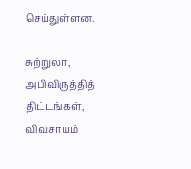செய்துள்ளன.

சுற்றுலா, அபிவிருத்தித் திட்டங்கள், விவசாயம்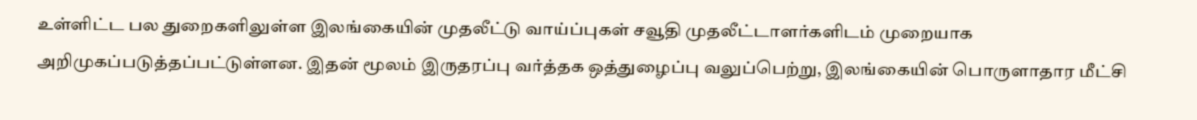உள்ளிட்ட பல துறைகளிலுள்ள இலங்கையின் முதலீட்டு வாய்ப்புகள் சவூதி முதலீட்டாளர்களிடம் முறையாக அறிமுகப்படுத்தப்பட்டுள்ளன. இதன் மூலம் இருதரப்பு வர்த்தக ஒத்துழைப்பு வலுப்பெற்று, இலங்கையின் பொருளாதார மீட்சி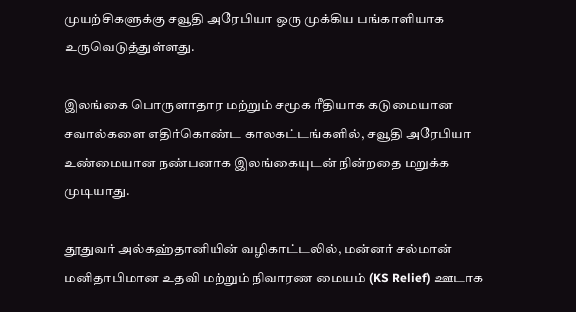முயற்சிகளுக்கு சவூதி அரேபியா ஒரு முக்கிய பங்காளியாக உருவெடுத்துள்ளது.

இலங்கை பொருளாதார மற்றும் சமூக ரீதியாக கடுமையான சவால்களை எதிர்கொண்ட காலகட்டங்களில், சவூதி அரேபியா உண்மையான நண்பனாக இலங்கையுடன் நின்றதை மறுக்க முடியாது.

தூதுவர் அல்கஹ்தானியின் வழிகாட்டலில், மன்னர் சல்மான் மனிதாபிமான உதவி மற்றும் நிவாரண மையம் (KS Relief) ஊடாக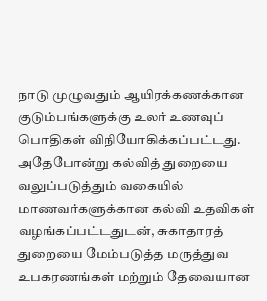நாடு முழுவதும் ஆயிரக்கணக்கான குடும்பங்களுக்கு உலர் உணவுப் பொதிகள் விநியோகிக்கப்பட்டது. அதேபோன்று கல்வித் துறையை வலுப்படுத்தும் வகையில் மாணவர்களுக்கான கல்வி உதவிகள் வழங்கப்பட்டதுடன், சுகாதாரத் துறையை மேம்படுத்த மருத்துவ உபகரணங்கள் மற்றும் தேவையான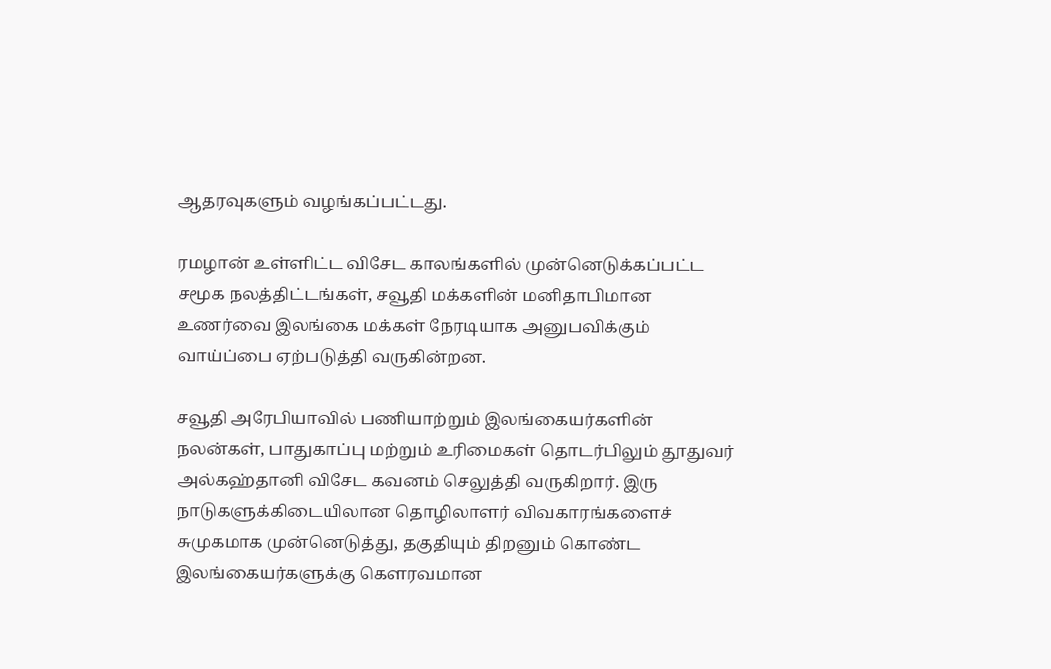ஆதரவுகளும் வழங்கப்பட்டது.

ரமழான் உள்ளிட்ட விசேட காலங்களில் முன்னெடுக்கப்பட்ட சமூக நலத்திட்டங்கள், சவூதி மக்களின் மனிதாபிமான உணர்வை இலங்கை மக்கள் நேரடியாக அனுபவிக்கும் வாய்ப்பை ஏற்படுத்தி வருகின்றன.

சவூதி அரேபியாவில் பணியாற்றும் இலங்கையர்களின் நலன்கள், பாதுகாப்பு மற்றும் உரிமைகள் தொடர்பிலும் தூதுவர் அல்கஹ்தானி விசேட கவனம் செலுத்தி வருகிறார். இரு நாடுகளுக்கிடையிலான தொழிலாளர் விவகாரங்களைச் சுமுகமாக முன்னெடுத்து, தகுதியும் திறனும் கொண்ட இலங்கையர்களுக்கு கௌரவமான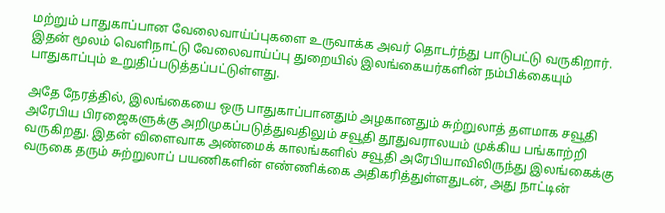மற்றும் பாதுகாப்பான வேலைவாய்ப்புகளை உருவாக்க அவர் தொடர்ந்து பாடுபட்டு வருகிறார். இதன் மூலம் வெளிநாட்டு வேலைவாய்ப்பு துறையில் இலங்கையர்களின் நம்பிக்கையும் பாதுகாப்பும் உறுதிப்படுத்தப்பட்டுள்ளது.

அதே நேரத்தில், இலங்கையை ஒரு பாதுகாப்பானதும் அழகானதும் சுற்றுலாத் தளமாக சவூதி அரேபிய பிரஜைகளுக்கு அறிமுகப்படுத்துவதிலும் சவூதி தூதுவராலயம் முக்கிய பங்காற்றி வருகிறது. இதன் விளைவாக அண்மைக் காலங்களில் சவூதி அரேபியாவிலிருந்து இலங்கைக்கு வருகை தரும் சுற்றுலாப் பயணிகளின் எண்ணிக்கை அதிகரித்துள்ளதுடன், அது நாட்டின்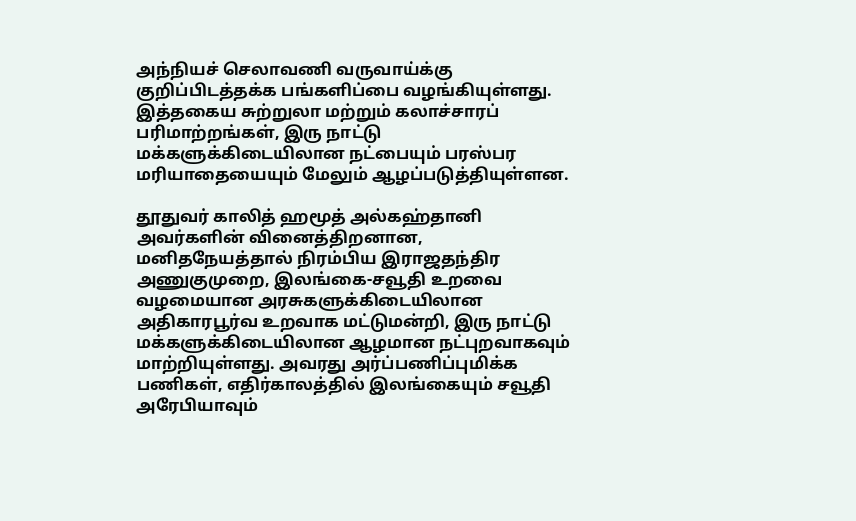அந்நியச் செலாவணி வருவாய்க்கு குறிப்பிடத்தக்க பங்களிப்பை வழங்கியுள்ளது. இத்தகைய சுற்றுலா மற்றும் கலாச்சாரப் பரிமாற்றங்கள், இரு நாட்டு மக்களுக்கிடையிலான நட்பையும் பரஸ்பர மரியாதையையும் மேலும் ஆழப்படுத்தியுள்ளன.

தூதுவர் காலித் ஹமூத் அல்கஹ்தானி அவர்களின் வினைத்திறனான, மனிதநேயத்தால் நிரம்பிய இராஜதந்திர அணுகுமுறை, இலங்கை-சவூதி உறவை வழமையான அரசுகளுக்கிடையிலான அதிகாரபூர்வ உறவாக மட்டுமன்றி, இரு நாட்டு மக்களுக்கிடையிலான ஆழமான நட்புறவாகவும் மாற்றியுள்ளது. அவரது அர்ப்பணிப்புமிக்க பணிகள், எதிர்காலத்தில் இலங்கையும் சவூதி அரேபியாவும்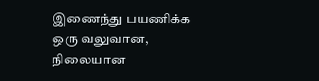இணைந்து பயணிக்க ஒரு வலுவான, நிலையான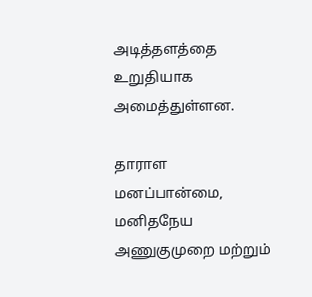அடித்தளத்தை உறுதியாக அமைத்துள்ளன.

தாராள மனப்பான்மை, மனிதநேய அணுகுமுறை மற்றும்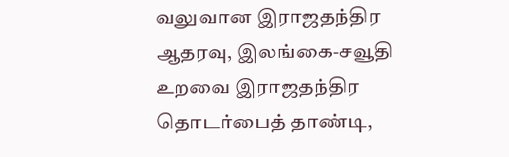வலுவான இராஜதந்திர ஆதரவு, இலங்கை-சவூதி உறவை இராஜதந்திர தொடர்பைத் தாண்டி,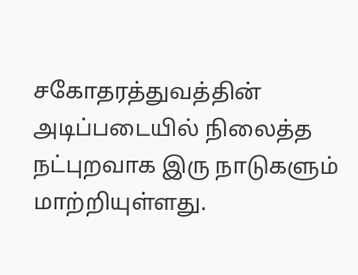சகோதரத்துவத்தின் அடிப்படையில் நிலைத்த நட்புறவாக இரு நாடுகளும் மாற்றியுள்ளது.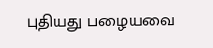புதியது பழையவை